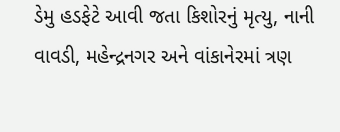ડેમુ હડફેટે આવી જતા કિશોરનું મૃત્યુ, નાની વાવડી, મહેન્દ્રનગર અને વાંકાનેરમાં ત્રણ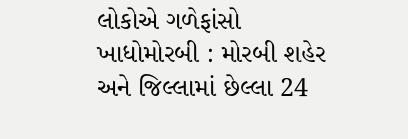લોકોએ ગળેફાંસો ખાધોમોરબી : મોરબી શહેર અને જિલ્લામાં છેલ્લા 24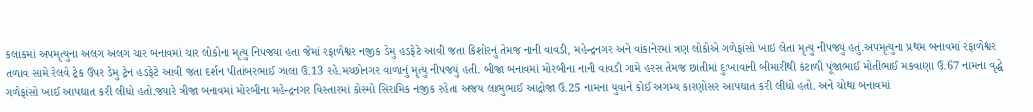કલાકમાં અપમૃત્યુના અલગ અલગ ચાર બનાવમાં ચાર લોકોના મૃત્યુ નિપજ્યા હતા જેમાં રફાળેશ્વર નજીક ડેમુ હડફેટે આવી જતા કિશોરનું તેમજ નાની વાવડી, મહેન્દ્રનગર અને વાંકાનેરમાં ત્રણ લોકોએ ગળેફાંસો ખાઇ લેતા મૃત્યુ નીપજ્યું હતું.અપમૃત્યુના પ્રથમ બનાવમાં રફાળેશ્વર તળાવ સામે રેલવે ટ્રેક ઉપર ડેમુ ટ્રેન હડફેટે આવી જતા દર્શન પીતાંબરભાઈ ઝાલા ઉ.13 રહે.મચ્છોનગર વાળાનું મૃત્યુ નીપજયું હતી. બીજા બનાવમાં મોરબીના નાની વાવડી ગામે હરસ તેમજ છાતીમાં દુઃખાવાની બીમારીથી કંટાળી પૂંજાભાઈ મોતીભાઈ મકવાણા ઉ.67 નામના વૃદ્ધે ગળેફાંસો ખાઈ આપઘાત કરી લીધો હતો.જ્યારે ત્રીજા બનાવમાં મોરબીના મહેન્દ્રનગર વિસ્તારમાં કોસ્મો સિરામિક નજીક રહેતા અજય લાભુભાઈ આદ્રોજા ઉ.25 નામના યુવાને કોઈ અગમ્ય કારણોસર આપઘાત કરી લીધો હતો. અને ચોથા બનાવમાં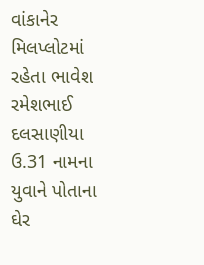વાંકાનેર મિલપ્લોટમાં રહેતા ભાવેશ રમેશભાઈ દલસાણીયા ઉ.31 નામના યુવાને પોતાના ઘેર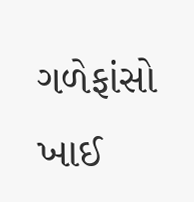ગળેફાંસો ખાઈ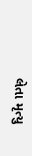લેતા મૃત્યુ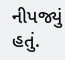નીપજ્યું હતું.